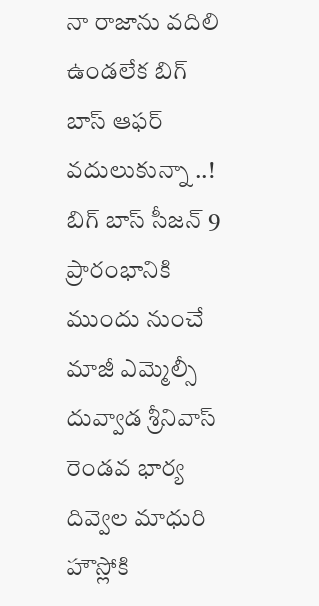నా రాజాను వదిలి ఉండలేక బిగ్ బాస్ ఆఫర్ వదులుకున్నా ..!
బిగ్ బాస్ సీజన్ 9 ప్రారంభానికి ముందు నుంచే మాజీ ఎమ్మెల్సీ దువ్వాడ శ్రీనివాస్ రెండవ భార్య దివ్వెల మాధురి హౌస్లోకి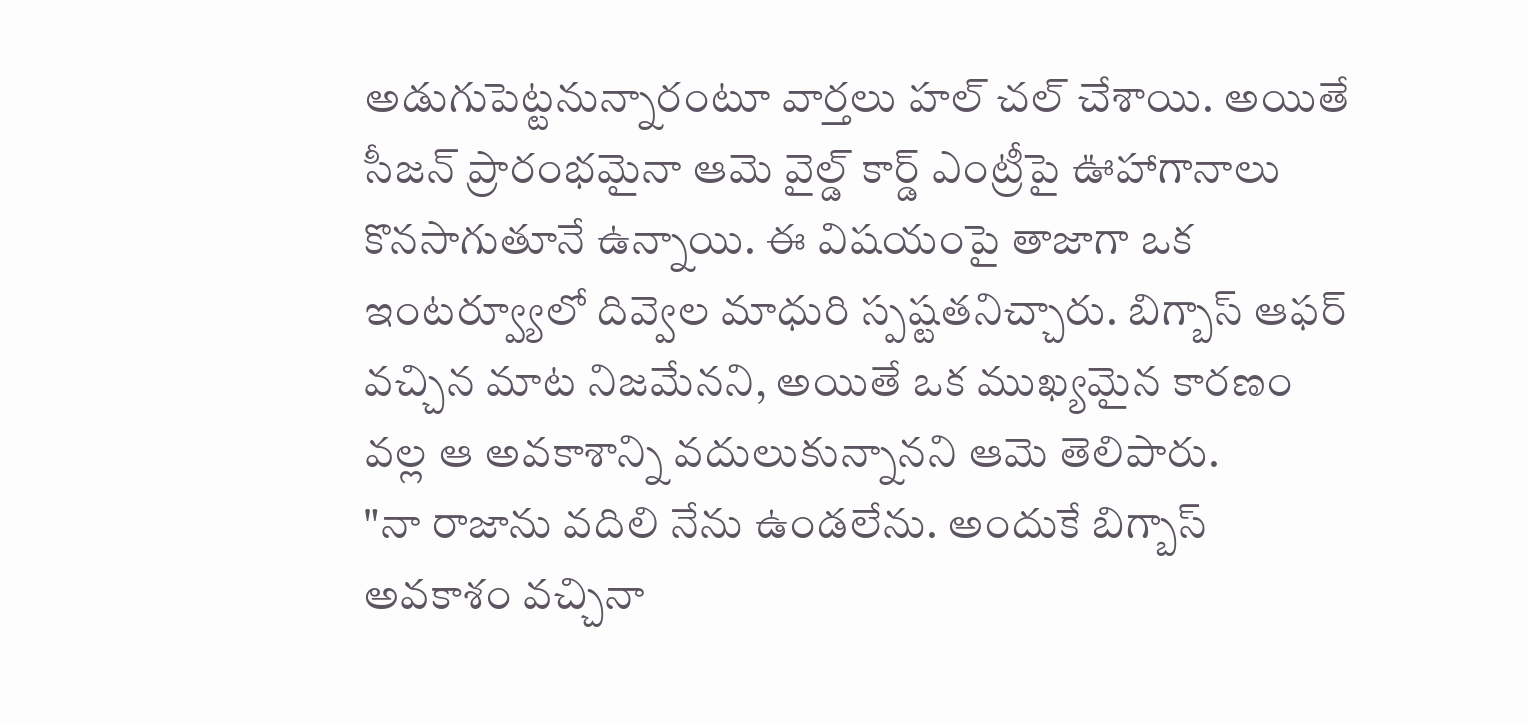అడుగుపెట్టనున్నారంటూ వార్తలు హల్ చల్ చేశాయి. అయితే సీజన్ ప్రారంభమైనా ఆమె వైల్డ్ కార్డ్ ఎంట్రీపై ఊహాగానాలు కొనసాగుతూనే ఉన్నాయి. ఈ విషయంపై తాజాగా ఒక ఇంటర్వ్యూలో దివ్వెల మాధురి స్పష్టతనిచ్చారు. బిగ్బాస్ ఆఫర్ వచ్చిన మాట నిజమేనని, అయితే ఒక ముఖ్యమైన కారణం వల్ల ఆ అవకాశాన్ని వదులుకున్నానని ఆమె తెలిపారు.
"నా రాజాను వదిలి నేను ఉండలేను. అందుకే బిగ్బాస్ అవకాశం వచ్చినా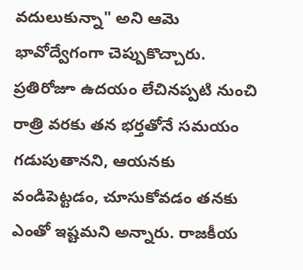వదులుకున్నా" అని ఆమె భావోద్వేగంగా చెప్పుకొచ్చారు. ప్రతిరోజూ ఉదయం లేచినప్పటి నుంచి రాత్రి వరకు తన భర్తతోనే సమయం గడుపుతానని, ఆయనకు వండిపెట్టడం, చూసుకోవడం తనకు ఎంతో ఇష్టమని అన్నారు. రాజకీయ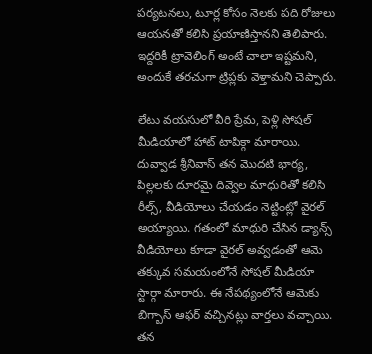పర్యటనలు, టూర్ల కోసం నెలకు పది రోజులు ఆయనతో కలిసి ప్రయాణిస్తానని తెలిపారు. ఇద్దరికీ ట్రావెలింగ్ అంటే చాలా ఇష్టమని, అందుకే తరచుగా ట్రిప్లకు వెళ్తామని చెప్పారు.

లేటు వయసులో వీరి ప్రేమ, పెళ్లి సోషల్ మీడియాలో హాట్ టాపిక్గా మారాయి. దువ్వాడ శ్రీనివాస్ తన మొదటి భార్య, పిల్లలకు దూరమై దివ్వెల మాధురితో కలిసి రీల్స్, వీడియోలు చేయడం నెట్టింట్లో వైరల్ అయ్యాయి. గతంలో మాధురి చేసిన డ్యాన్స్ వీడియోలు కూడా వైరల్ అవ్వడంతో ఆమె తక్కువ సమయంలోనే సోషల్ మీడియా స్టార్గా మారారు. ఈ నేపథ్యంలోనే ఆమెకు బిగ్బాస్ ఆఫర్ వచ్చినట్లు వార్తలు వచ్చాయి. తన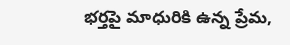భర్తపై మాధురికి ఉన్న ప్రేమ,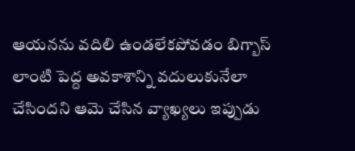ఆయనను వదిలి ఉండలేకపోవడం బిగ్బాస్ లాంటి పెద్ద అవకాశాన్ని వదులుకునేలా చేసిందని ఆమె చేసిన వ్యాఖ్యలు ఇప్పుడు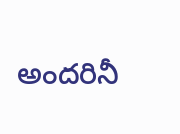అందరినీ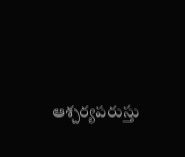ఆశ్చర్యపరుస్తు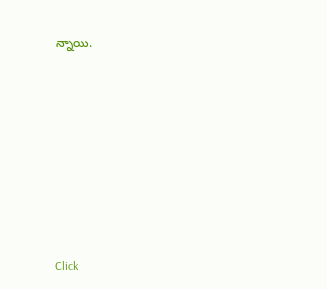న్నాయి.












Click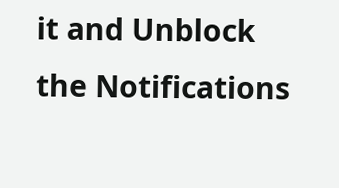it and Unblock the Notifications